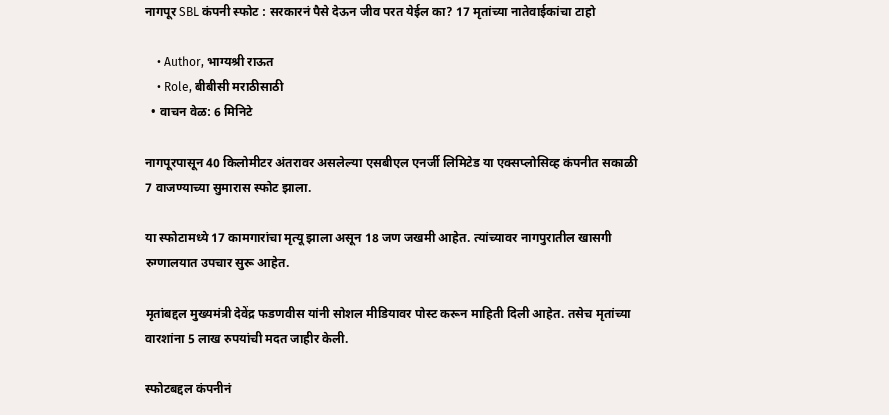नागपूर SBL कंपनी स्फोट : सरकारनं पैसे देऊन जीव परत येईल का? 17 मृतांच्या नातेवाईकांचा टाहो

    • Author, भाग्यश्री राऊत
    • Role, बीबीसी मराठीसाठी
  • वाचन वेळ: 6 मिनिटे

नागपूरपासून 40 किलोमीटर अंतरावर असलेल्या एसबीएल एनर्जी लिमिटेड या एक्सप्लोसिव्ह कंपनीत सकाळी 7 वाजण्याच्या सुमारास स्फोट झाला.

या स्फोटामध्ये 17 कामगारांचा मृत्यू झाला असून 18 जण जखमी आहेत. त्यांच्यावर नागपुरातील खासगी रुग्णालयात उपचार सुरू आहेत.

मृतांबद्दल मुख्यमंत्री देवेंद्र फडणवीस यांनी सोशल मीडियावर पोस्ट करून माहिती दिली आहेत. तसेच मृतांच्या वारशांना 5 लाख रुपयांची मदत जाहीर केली.

स्फोटबद्दल कंपनीनं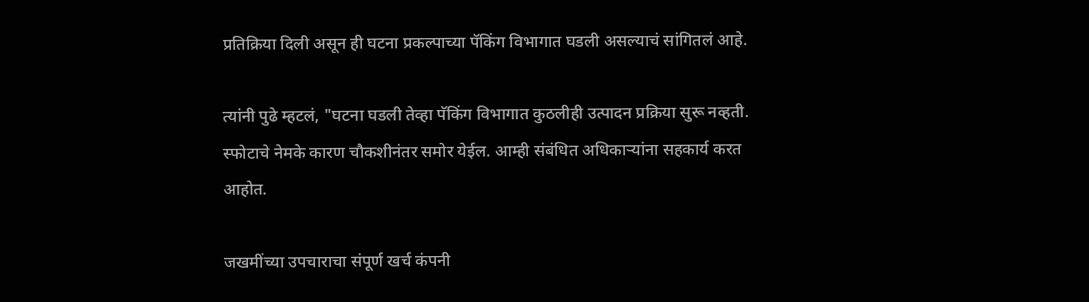प्रतिक्रिया दिली असून ही घटना प्रकल्पाच्या पॅकिंग विभागात घडली असल्याचं सांगितलं आहे.

त्यांनी पुढे म्हटलं, "घटना घडली तेव्हा पॅकिंग विभागात कुठलीही उत्पादन प्रक्रिया सुरू नव्हती. स्फोटाचे नेमके कारण चौकशीनंतर समोर येईल. आम्ही संबंधित अधिकाऱ्यांना सहकार्य करत आहोत.

जखमींच्या उपचाराचा संपूर्ण खर्च कंपनी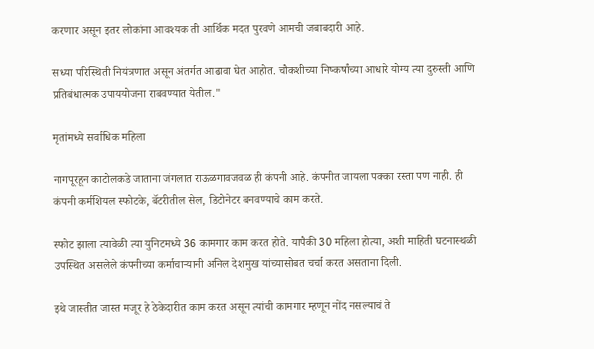करणार असून इतर लोकांना आवश्यक ती आर्थिक मदत पुरवणे आमची जबाबदारी आहे.

सध्या परिस्थिती नियंत्रणात असून अंतर्गत आढावा घेत आहोत. चौकशीच्या निष्कर्षांच्या आधारे योग्य त्या दुरुस्ती आणि प्रतिबंधात्मक उपाययोजना राबवण्यात येतील."

मृतांमध्ये सर्वाधिक महिला

नागपूरहून काटोलकडे जाताना जंगलात राऊळगावजवळ ही कंपनी आहे. कंपनीत जायला पक्का रस्ता पण नाही. ही कंपनी कर्मशियल स्फोटके, बॅटरीतील सेल, डिटोनेटर बनवण्याचे काम करते.

स्फोट झाला त्यावेळी त्या युनिटमध्ये 36 कामगार काम करत होते. यापैकी 30 महिला होत्या, अशी माहिती घटनास्थळी उपस्थित असलेले कंपनीच्या कर्माचाऱ्यानी अनिल देशमुख यांच्यासोबत चर्चा करत असताना दिली.

इथे जास्तीत जास्त मजूर हे ठेकेदारीत काम करत असून त्यांची कामगार म्हणून नोंद नसल्याचं ते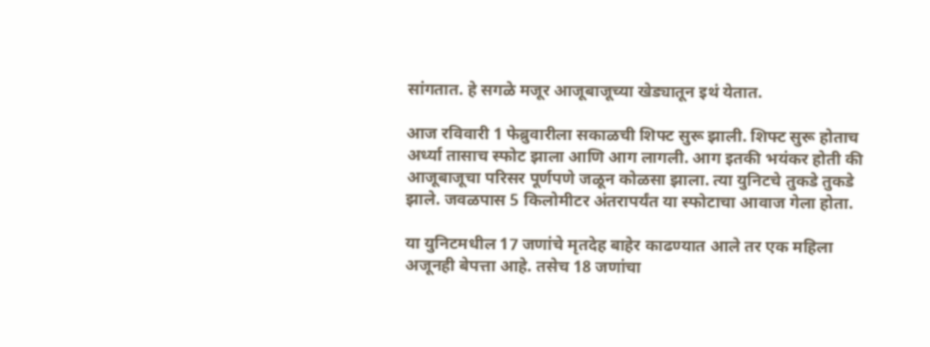सांगतात. हे सगळे मजूर आजूबाजूच्या खेड्यातून इथं येतात.

आज रविवारी 1 फेब्रुवारीला सकाळची शिफ्ट सुरू झाली. शिफ्ट सुरू होताच अर्ध्या तासाच स्फोट झाला आणि आग लागली. आग इतकी भयंकर होती की आजूबाजूचा परिसर पूर्णपणे जळून कोळसा झाला. त्या युनिटचे तुकडे तुकडे झाले. जवळपास 5 किलोमीटर अंतरापर्यंत या स्फोटाचा आवाज गेला होता.

या युनिटमधील 17 जणांचे मृतदेह बाहेर काढण्यात आले तर एक महिला अजूनही बेपत्ता आहे. तसेच 18 जणांचा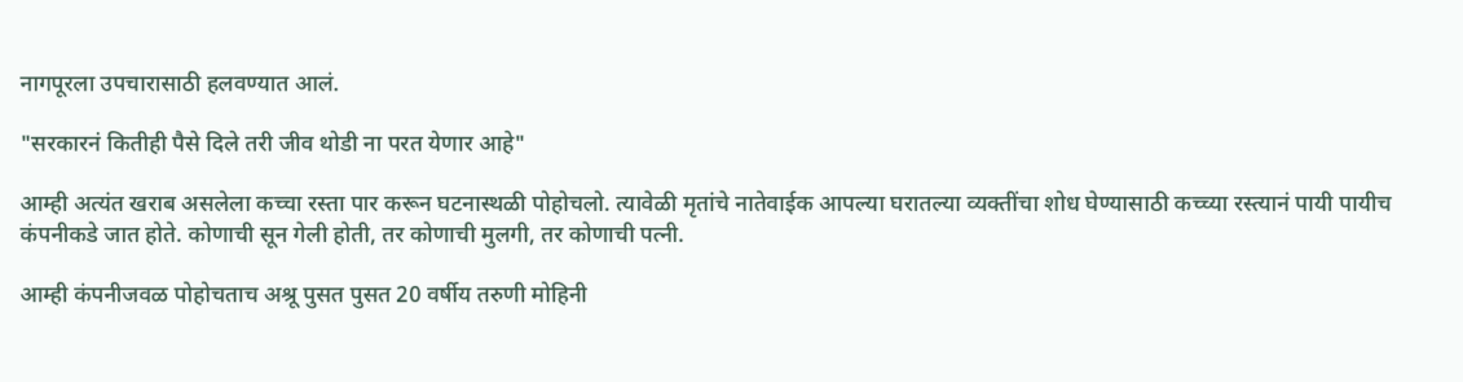नागपूरला उपचारासाठी हलवण्यात आलं.

"सरकारनं कितीही पैसे दिले तरी जीव थोडी ना परत येणार आहे"

आम्ही अत्यंत खराब असलेला कच्चा रस्ता पार करून घटनास्थळी पोहोचलो. त्यावेळी मृतांचे नातेवाईक आपल्या घरातल्या व्यक्तींचा शोध घेण्यासाठी कच्च्या रस्त्यानं पायी पायीच कंपनीकडे जात होते. कोणाची सून गेली होती, तर कोणाची मुलगी, तर कोणाची पत्नी.

आम्ही कंपनीजवळ पोहोचताच अश्रू पुसत पुसत 20 वर्षीय तरुणी मोहिनी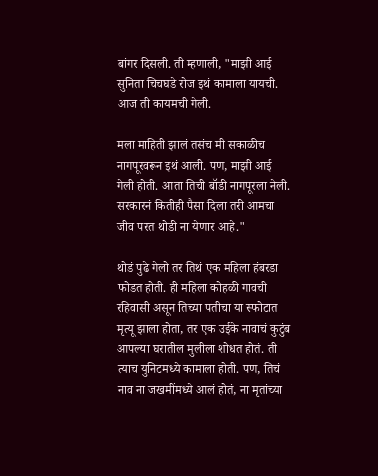बांगर दिसली. ती म्हणाली, "माझी आई सुनिता चिचघडे रोज इथं कामाला यायची. आज ती कायमची गेली.

मला माहिती झालं तसंच मी सकाळीच नागपूरवरून इथं आली. पण, माझी आई गेली होती. आता तिची बॉडी नागपूरला नेली. सरकारनं कितीही पैसा दिला तरी आमचा जीव परत थोडी ना येणार आहे."

थोडं पुढे गेलो तर तिथं एक महिला हंबरडा फोडत होती. ही महिला कोहळी गावची रहिवासी असून तिच्या पतीचा या स्फोटात मृत्यू झाला होता, तर एक उईके नावाचं कुटुंब आपल्या घरातील मुलीला शोधत होतं. ती त्याच युनिटमध्ये कामाला होती. पण, तिचं नाव ना जखमींमध्ये आलं होतं, ना मृतांच्या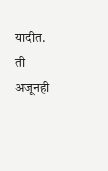यादीत. ती अजूनही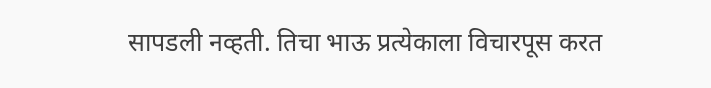सापडली नव्हती. तिचा भाऊ प्रत्येकाला विचारपूस करत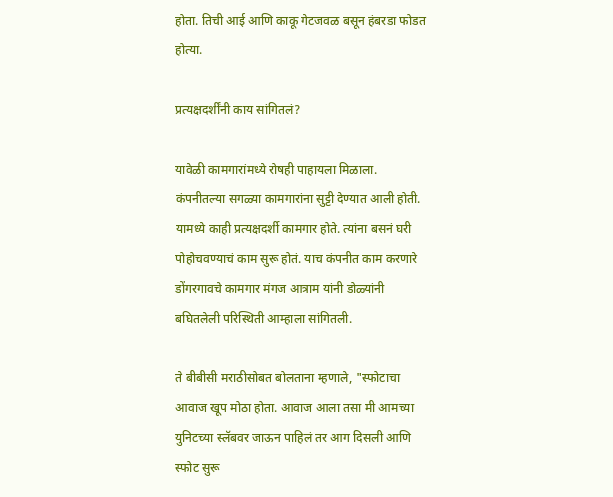होता. तिची आई आणि काकू गेटजवळ बसून हंबरडा फोडत होत्या.

प्रत्यक्षदर्शींनी काय सांगितलं?

यावेळी कामगारांमध्ये रोषही पाहायला मिळाला. कंपनीतल्या सगळ्या कामगारांना सुट्टी देण्यात आली होती. यामध्ये काही प्रत्यक्षदर्शी कामगार होते. त्यांना बसनं घरी पोहोचवण्याचं काम सुरू होतं. याच कंपनीत काम करणारे डोंगरगावचे कामगार मंगज आत्राम यांनी डोळ्यांनी बघितलेली परिस्थिती आम्हाला सांगितली.

ते बीबीसी मराठीसोबत बोलताना म्हणाले, "स्फोटाचा आवाज खूप मोठा होता. आवाज आला तसा मी आमच्या युनिटच्या स्लॅबवर जाऊन पाहिलं तर आग दिसली आणि स्फोट सुरू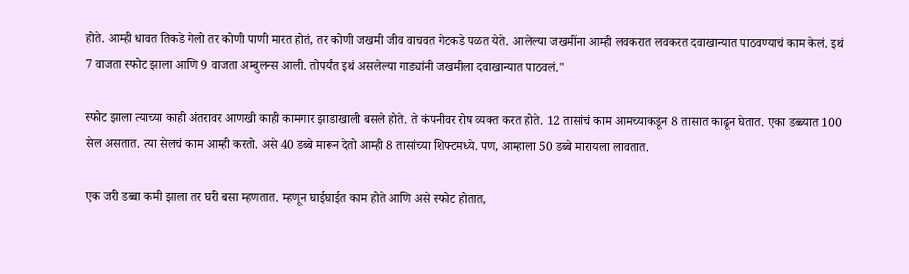होते. आम्ही धावत तिकडे गेलो तर कोणी पाणी मारत होतं, तर कोणी जखमी जीव वाचवत गेटकडे पळत येते. आलेल्या जखमींना आम्ही लवकरात लवकरत दवाखान्यात पाठवण्याचं काम केलं. इथं 7 वाजता स्फोट झाला आणि 9 वाजता अम्बुलन्स आली. तोपर्यंत इथं असलेल्या गाड्यांनी जखमीला दवाखान्यात पाठवलं."

स्फोट झाला त्याच्या काही अंतरावर आणखी काही कामगार झाडाखाली बसले होते. ते कंपनीवर रोष व्यक्त करत होते. 12 तासांचं काम आमच्याकडून 8 तासात काढून घेतात. एका डब्ब्यात 100 सेल असतात. त्या सेलचं काम आम्ही करतो. असे 40 डब्बे मारून देतो आम्ही 8 तासांच्या शिफ्टमध्ये. पण, आम्हाला 50 डब्बे मारायला लावतात.

एक जरी डब्बा कमी झाला तर घरी बसा म्हणतात. म्हणून घाईघाईत काम होते आणि असे स्फोट होतात,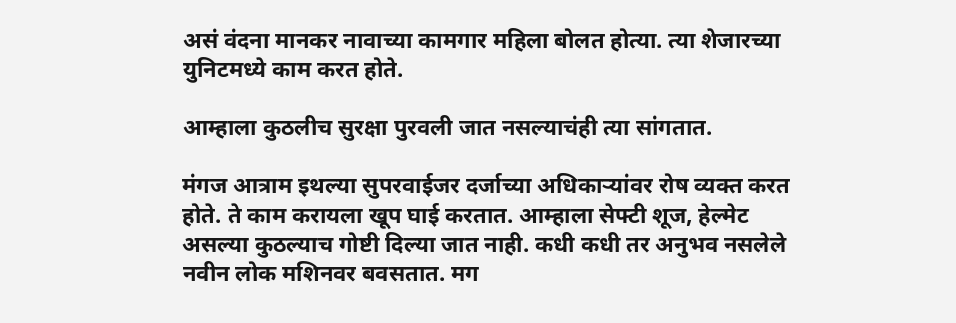असं वंदना मानकर नावाच्या कामगार महिला बोलत होत्या. त्या शेजारच्या युनिटमध्ये काम करत होते.

आम्हाला कुठलीच सुरक्षा पुरवली जात नसल्याचंही त्या सांगतात.

मंगज आत्राम इथल्या सुपरवाईजर दर्जाच्या अधिकाऱ्यांवर रोष व्यक्त करत होते. ते काम करायला खूप घाई करतात. आम्हाला सेफ्टी शूज, हेल्मेट असल्या कुठल्याच गोष्टी दिल्या जात नाही. कधी कधी तर अनुभव नसलेले नवीन लोक मशिनवर बवसतात. मग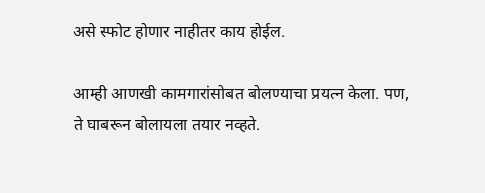असे स्फोट होणार नाहीतर काय होईल.

आम्ही आणखी कामगारांसोबत बोलण्याचा प्रयत्न केला. पण, ते घाबरून बोलायला तयार नव्हते.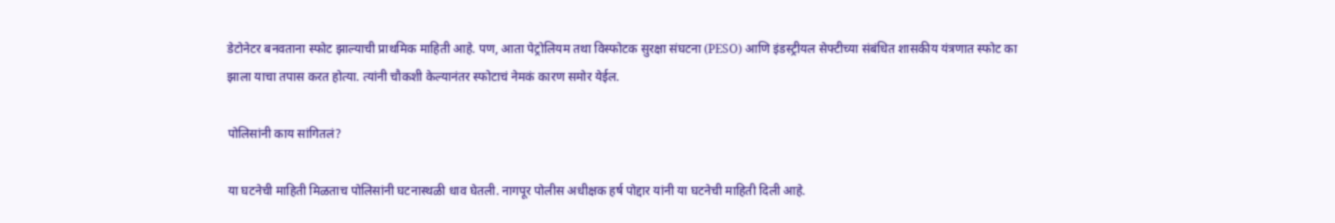डेटोनेटर बनवताना स्फोट झाल्याची प्राथमिक माहिती आहे. पण, आता पेट्रोलियम तथा विस्फोटक सुरक्षा संघटना (PESO) आणि इंडस्ट्रीयल सेफ्टीच्या संबंधित शासकीय यंत्रणात स्फोट का झाला याचा तपास करत होत्या. त्यांनी चौकशी केल्यानंतर स्फोटाचं नेमकं कारण समोर येईल.

पोलिसांनी काय सांगितलं?

या घटनेची माहिती मिळताच पोलिसांनी घटनास्थळी धाव घेतली. नागपूर पोलीस अधीक्षक हर्ष पोद्दार यांनी या घटनेची माहिती दिली आहे.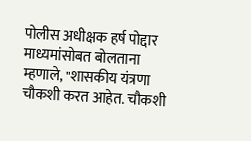पोलीस अधीक्षक हर्ष पोद्दार माध्यमांसोबत बोलताना म्हणाले, "शासकीय यंत्रणा चौकशी करत आहेत. चौकशी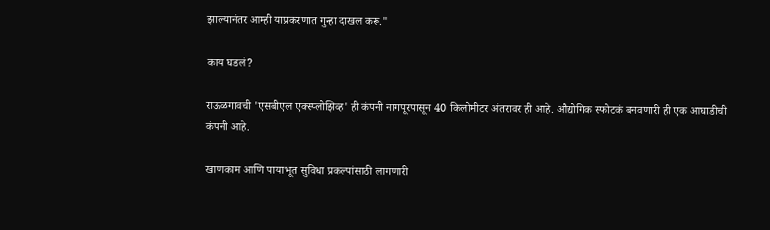झाल्यानंतर आम्ही याप्रकरणात गुन्हा दाखल करू."

काय घडलं?

राऊळगावची 'एसबीएल एक्स्प्लोझिव्ह' ही कंपनी नागपूरपासून 40 किलोमीटर अंतरावर ही आहे. औद्योगिक स्फोटकं बनवणारी ही एक आघाडीची कंपनी आहे.

खाणकाम आणि पायाभूत सुविधा प्रकल्पांसाठी लागणारी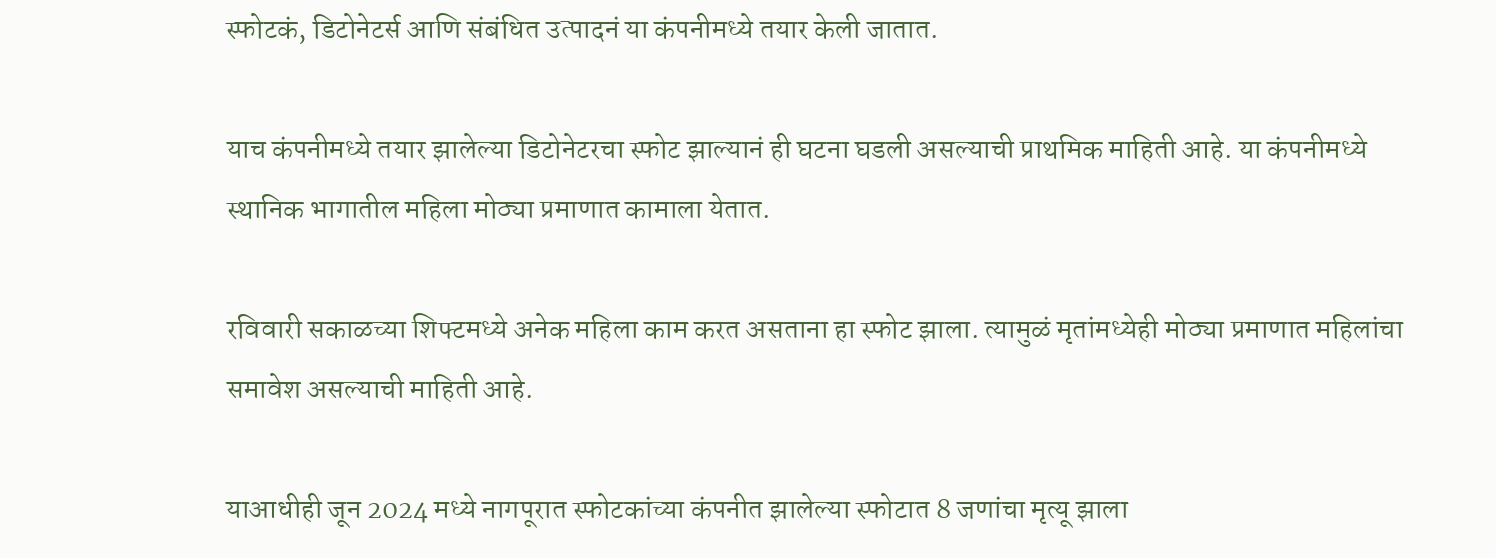स्फोटकं, डिटोनेटर्स आणि संबंधित उत्पादनं या कंपनीमध्ये तयार केली जातात.

याच कंपनीमध्ये तयार झालेल्या डिटोनेटरचा स्फोट झाल्यानं ही घटना घडली असल्याची प्राथमिक माहिती आहे. या कंपनीमध्ये स्थानिक भागातील महिला मोठ्या प्रमाणात कामाला येतात.

रविवारी सकाळच्या शिफ्टमध्ये अनेक महिला काम करत असताना हा स्फोट झाला. त्यामुळं मृतांमध्येही मोठ्या प्रमाणात महिलांचा समावेश असल्याची माहिती आहे.

याआधीही जून 2024 मध्ये नागपूरात स्फोटकांच्या कंपनीत झालेल्या स्फोटात 8 जणांचा मृत्यू झाला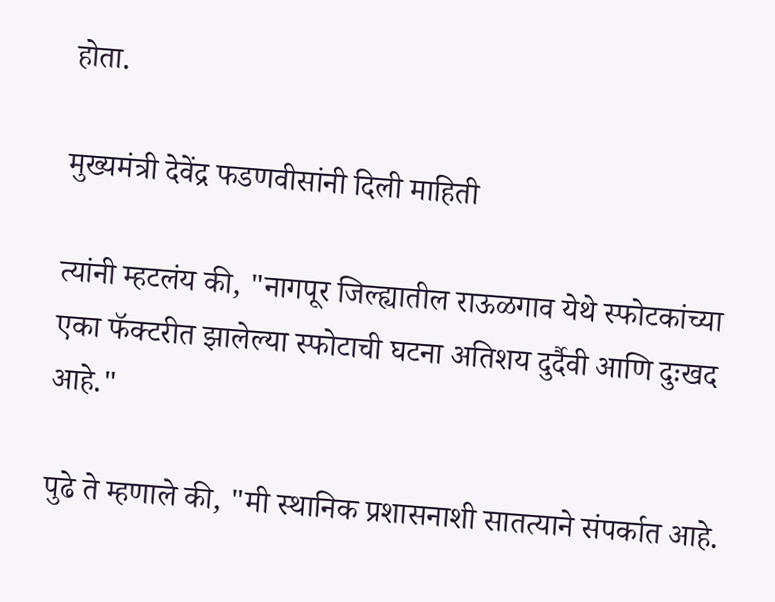होता.

मुख्यमंत्री देवेंद्र फडणवीसांनी दिली माहिती

त्यांनी म्हटलंय की, "नागपूर जिल्ह्यातील राऊळगाव येथे स्फोटकांच्या एका फॅक्टरीत झालेल्या स्फोटाची घटना अतिशय दुर्दैवी आणि दुःखद आहे."

पुढे ते म्हणाले की, "मी स्थानिक प्रशासनाशी सातत्याने संपर्कात आहे.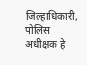जिल्हाधिकारी, पोलिस अधीक्षक हे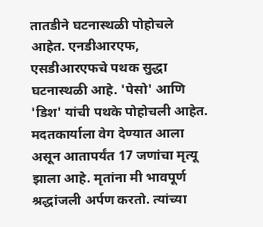तातडीने घटनास्थळी पोहोचले आहेत. एनडीआरएफ, एसडीआरएफचे पथक सुद्धा घटनास्थळी आहे. 'पेसो' आणि 'डिश' यांची पथके पोहोचली आहेत. मदतकार्याला वेग देण्यात आला असून आतापर्यंत 17 जणांचा मृत्यू झाला आहे. मृतांना मी भावपूर्ण श्रद्धांजली अर्पण करतो. त्यांच्या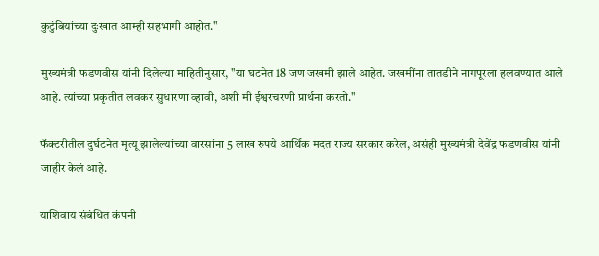कुटुंबियांच्या दुःखात आम्ही सहभागी आहोत."

मुख्यमंत्री फडणवीस यांनी दिलेल्या माहितीनुसार, "या घटनेत 18 जण जखमी झाले आहेत. जखमींना तातडीने नागपूरला हलवण्यात आले आहे. त्यांच्या प्रकृतीत लवकर सुधारणा व्हावी, अशी मी ईश्वरचरणी प्रार्थना करतो."

फॅक्टरीतील दुर्घटनेत मृत्यू झालेल्यांच्या वारसांना 5 लाख रुपये आर्थिक मदत राज्य सरकार करेल, असंही मुख्यमंत्री देवेंद्र फडणवीस यांनी जाहीर केलं आहे.

याशिवाय संबंधित कंपनी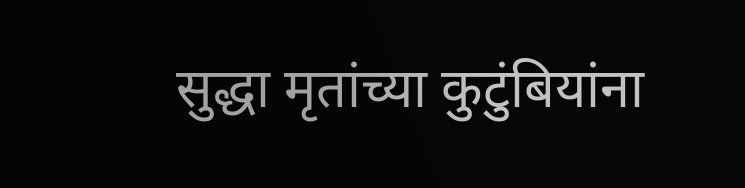सुद्धा मृतांच्या कुटुंबियांना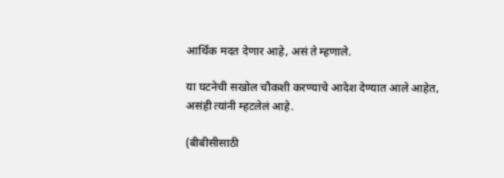आर्थिक मदत देणार आहे, असं ते म्हणाले.

या घटनेची सखोल चौकशी करण्याचे आदेश देण्यात आले आहेत, असंही त्यांनी म्हटलेलं आहे.

(बीबीसीसाठी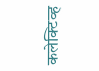कलेक्टिव्ह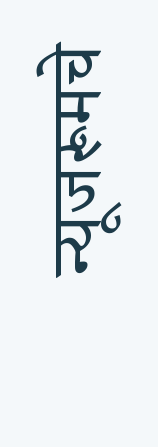न्यूजरूमचे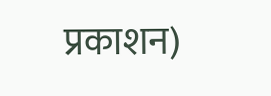प्रकाशन)